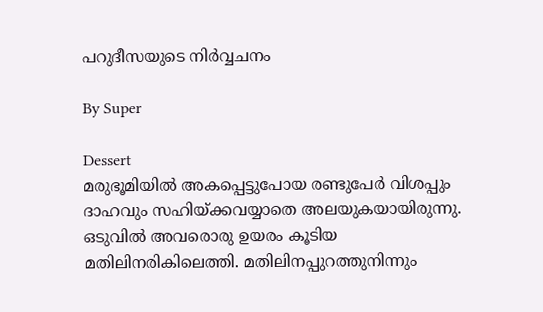പറുദീസയുടെ നിര്‍വ്വചനം

By Super

Dessert
മരുഭൂമിയില്‍ അകപ്പെട്ടുപോയ രണ്ടുപേര്‍ വിശപ്പും ദാഹവും സഹിയ്ക്കവയ്യാതെ അലയുകയായിരുന്നു. ഒടുവില്‍ അവരൊരു ഉയരം കൂടിയ മതിലിനരികിലെത്തി. മതിലിനപ്പുറത്തുനിന്നും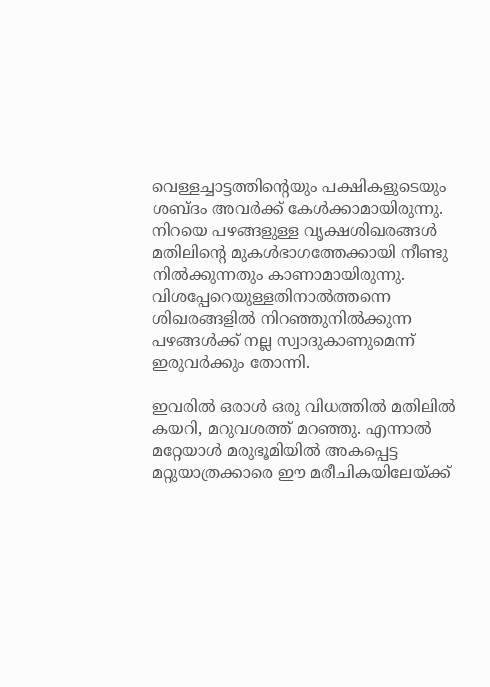വെള്ളച്ചാട്ടത്തിന്റെയും പക്ഷികളുടെയും ശബ്ദം അവര്‍ക്ക് കേള്‍ക്കാമായിരുന്നു. നിറയെ പഴങ്ങളുള്ള വൃക്ഷശിഖരങ്ങള്‍ മതിലിന്റെ മുകള്‍ഭാഗത്തേക്കായി നീണ്ടു നില്‍ക്കുന്നതും കാണാമായിരുന്നു. വിശപ്പേറെയുള്ളതിനാല്‍ത്തന്നെ ശിഖരങ്ങളില്‍ നിറഞ്ഞുനില്‍ക്കുന്ന പഴങ്ങള്‍ക്ക് നല്ല സ്വാദുകാണുമെന്ന് ഇരുവര്‍ക്കും തോന്നി.

ഇവരില്‍ ഒരാള്‍ ഒരു വിധത്തില്‍ മതിലില്‍ കയറി, മറുവശത്ത് മറഞ്ഞു. എന്നാല്‍ മറ്റേയാള്‍ മരുഭൂമിയില്‍ അകപ്പെട്ട മറ്റുയാത്രക്കാരെ ഈ മരീചികയിലേയ്ക്ക്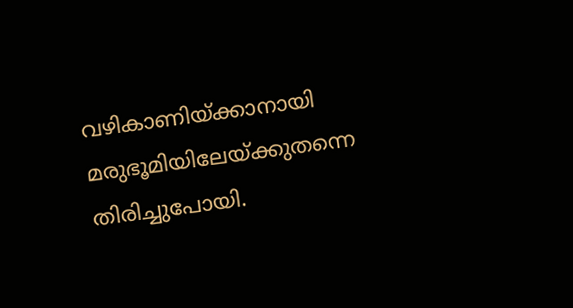വഴികാണിയ്ക്കാനായി മരുഭൂമിയിലേയ്ക്കുതന്നെ തിരിച്ചുപോയി.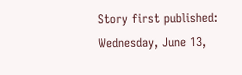Story first published: Wednesday, June 13,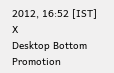2012, 16:52 [IST]
X
Desktop Bottom Promotion